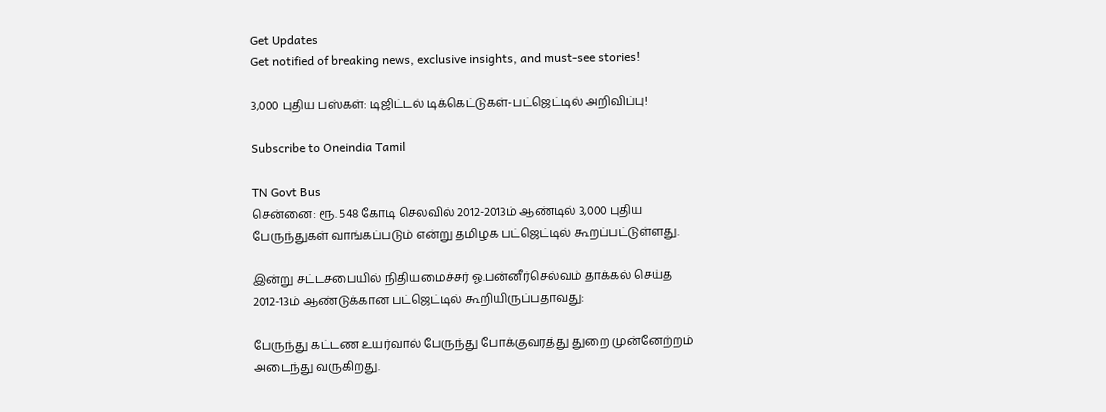Get Updates
Get notified of breaking news, exclusive insights, and must-see stories!

3,000 புதிய பஸ்கள்: டிஜிட்டல் டிக்கெட்டுகள்-பட்ஜெட்டில் அறிவிப்பு!

Subscribe to Oneindia Tamil

TN Govt Bus
சென்னை: ரூ. 548 கோடி செலவில் 2012-2013ம் ஆண்டில் 3,000 புதிய பேருந்துகள் வாங்கப்படும் என்று தமிழக பட்ஜெட்டில் கூறப்பட்டுள்ளது.

இன்று சட்டசபையில் நிதியமைச்சர் ஓ.பன்னீர்செல்வம் தாக்கல் செய்த 2012-13ம் ஆண்டுக்கான பட்ஜெட்டில் கூறியிருப்பதாவது:

பேருந்து கட்டண உயர்வால் பேருந்து போக்குவரத்து துறை முன்னேற்றம் அடைந்து வருகிறது.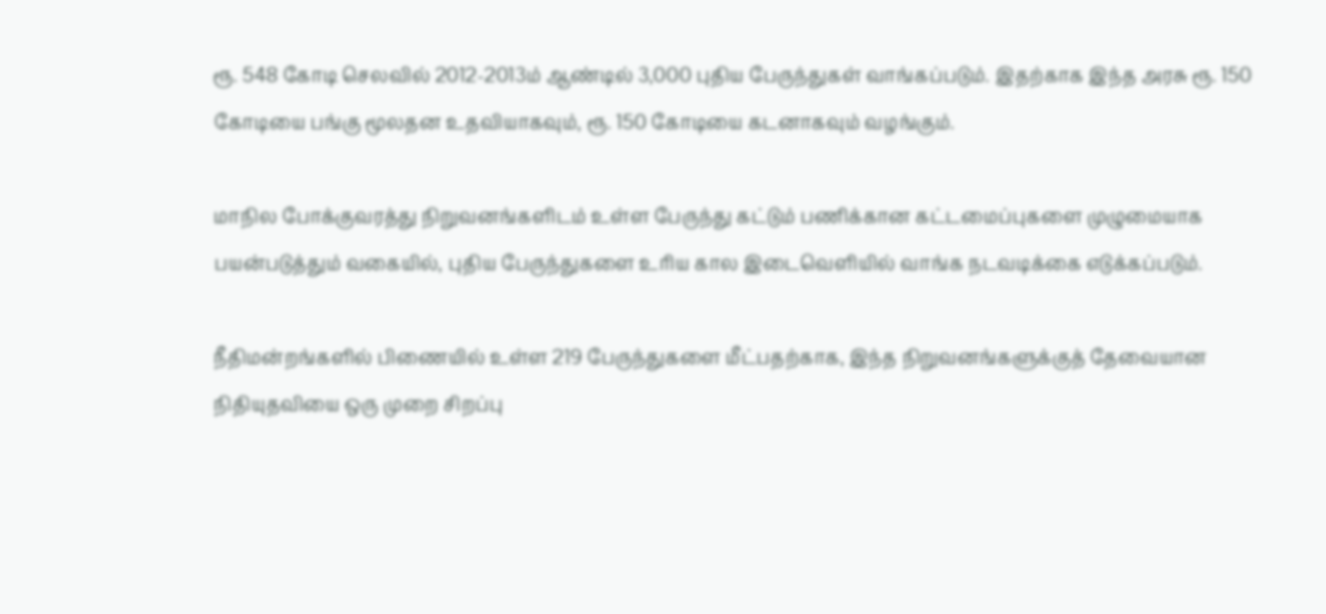ரூ. 548 கோடி செலவில் 2012-2013ம் ஆண்டில் 3,000 புதிய பேருந்துகள் வாங்கப்படும். இதற்காக இந்த அரசு ரூ. 150 கோடியை பங்கு மூலதன உதவியாகவும், ரூ. 150 கோடியை கடனாகவும் வழங்கும்.

மாநில போக்குவரத்து நிறுவனங்களிடம் உள்ள பேருந்து கட்டும் பணிக்கான கட்டமைப்புகளை முழுமையாக பயன்படுத்தும் வகையில், புதிய பேருந்துகளை உரிய கால இடைவெளியில் வாங்க நடவடிக்கை எடுக்கப்படும்.

நீதிமன்றங்களில் பிணையில் உள்ள 219 பேருந்துகளை மீட்பதற்காக, இந்த நிறுவனங்களுக்குத் தேவையான நிதியுதவியை ஒரு முறை சிறப்பு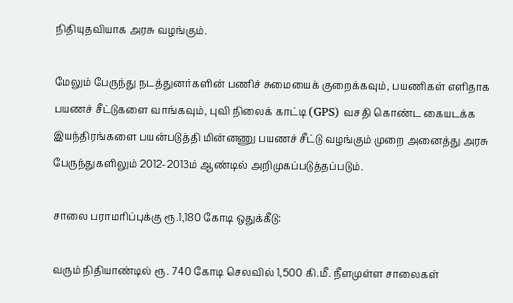நிதியுதவியாக அரசு வழங்கும்.

மேலும் பேருந்து நடத்துனர்களின் பணிச் சுமையைக் குறைக்கவும், பயணிகள் எளிதாக பயணச் சீட்டுகளை வாங்கவும், புவி நிலைக் காட்டி (GPS) வசதி கொண்ட கையடக்க இயந்திரங்களை பயன்படுத்தி மின்னணு பயணச் சீட்டு வழங்கும் முறை அனைத்து அரசு பேருந்துகளிலும் 2012-2013ம் ஆண்டில் அறிமுகப்படுத்தப்படும்.

சாலை பராமரிப்புக்கு ரூ.1,180 கோடி ஒதுக்கீடு:

வரும் நிதியாண்டில் ரூ. 740 கோடி செலவில் 1,500 கி.மீ. நீளமுள்ள சாலைகள்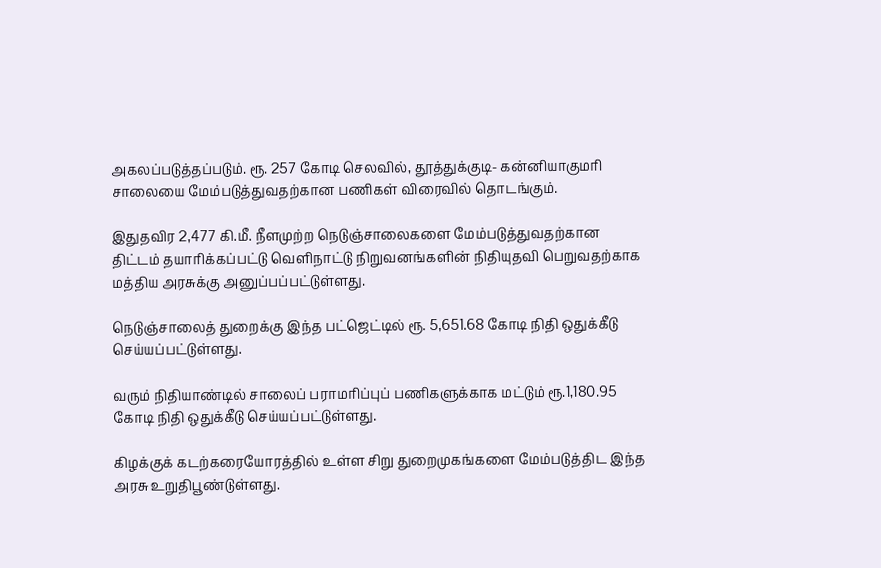அகலப்படுத்தப்படும். ரூ. 257 கோடி செலவில், தூத்துக்குடி- கன்னியாகுமரி சாலையை மேம்படுத்துவதற்கான பணிகள் விரைவில் தொடங்கும்.

இதுதவிர 2,477 கி.மீ. நீளமுற்ற நெடுஞ்சாலைகளை மேம்படுத்துவதற்கான திட்டம் தயாரிக்கப்பட்டு வெளிநாட்டு நிறுவனங்களின் நிதியுதவி பெறுவதற்காக மத்திய அரசுக்கு அனுப்பப்பட்டுள்ளது.

நெடுஞ்சாலைத் துறைக்கு இந்த பட்ஜெட்டில் ரூ. 5,651.68 கோடி நிதி ஒதுக்கீடு செய்யப்பட்டுள்ளது.

வரும் நிதியாண்டில் சாலைப் பராமரிப்புப் பணிகளுக்காக மட்டும் ரூ.1,180.95 கோடி நிதி ஒதுக்கீடு செய்யப்பட்டுள்ளது.

கிழக்குக் கடற்கரையோரத்தில் உள்ள சிறு துறைமுகங்களை மேம்படுத்திட இந்த அரசு உறுதிபூண்டுள்ளது.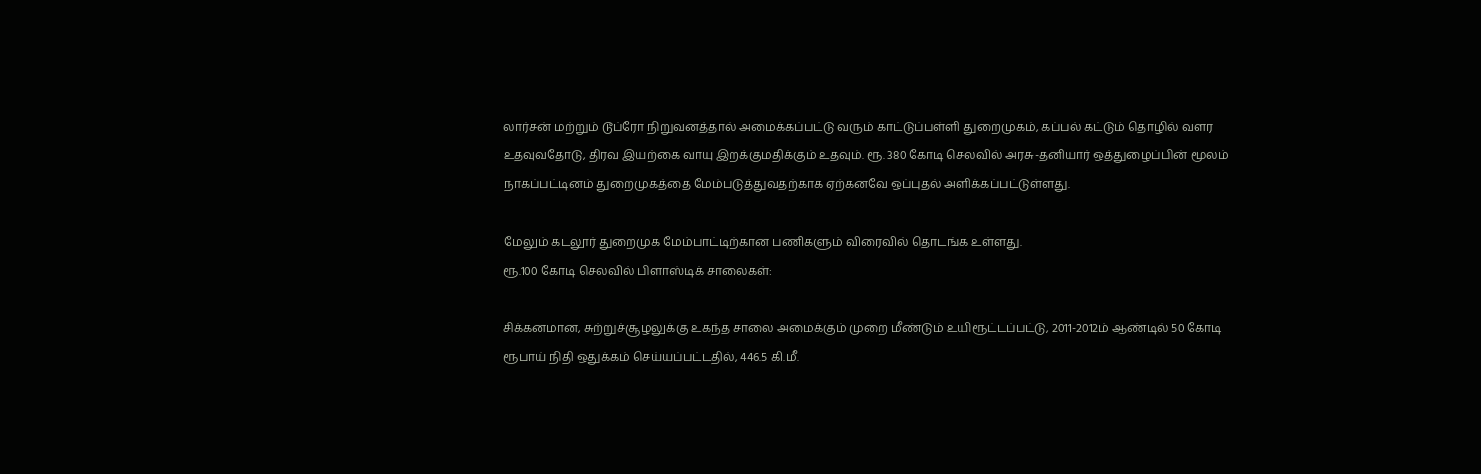லார்சன் மற்றும் டூப்ரோ நிறுவனத்தால் அமைக்கப்பட்டு வரும் காட்டுப்பள்ளி துறைமுகம், கப்பல் கட்டும் தொழில் வளர உதவுவதோடு, திரவ இயற்கை வாயு இறக்குமதிக்கும் உதவும். ரூ. 380 கோடி செலவில் அரசு-தனியார் ஒத்துழைப்பின் மூலம் நாகப்பட்டினம் துறைமுகத்தை மேம்படுத்துவதற்காக ஏற்கனவே ஒப்புதல் அளிக்கப்பட்டுள்ளது.

மேலும் கடலூர் துறைமுக மேம்பாட்டிற்கான பணிகளும் விரைவில் தொடங்க உள்ளது.
ரூ.100 கோடி செலவில் பிளாஸ்டிக் சாலைகள்:

சிக்கனமான, சுற்றுச்சூழலுக்கு உகந்த சாலை அமைக்கும் முறை மீண்டும் உயிரூட்டப்பட்டு, 2011-2012ம் ஆண்டில் 50 கோடி ரூபாய் நிதி ஒதுக்கம் செய்யப்பட்டதில், 446.5 கி.மீ.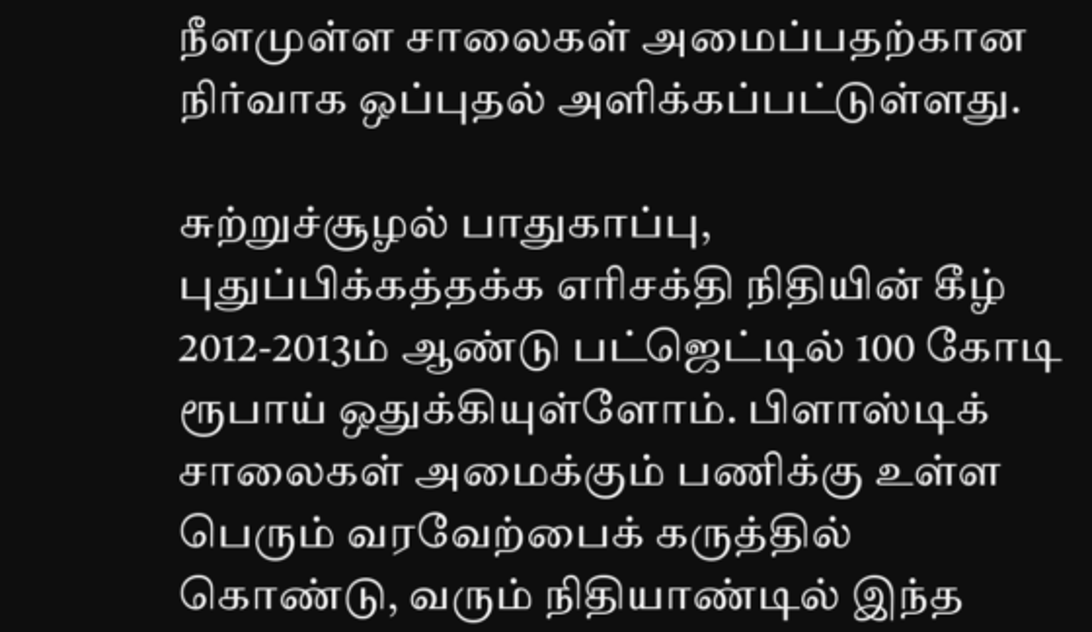நீளமுள்ள சாலைகள் அமைப்பதற்கான நிர்வாக ஒப்புதல் அளிக்கப்பட்டுள்ளது.

சுற்றுச்சூழல் பாதுகாப்பு, புதுப்பிக்கத்தக்க எரிசக்தி நிதியின் கீழ் 2012-2013ம் ஆண்டு பட்ஜெட்டில் 100 கோடி ரூபாய் ஒதுக்கியுள்ளோம். பிளாஸ்டிக் சாலைகள் அமைக்கும் பணிக்கு உள்ள பெரும் வரவேற்பைக் கருத்தில் கொண்டு, வரும் நிதியாண்டில் இந்த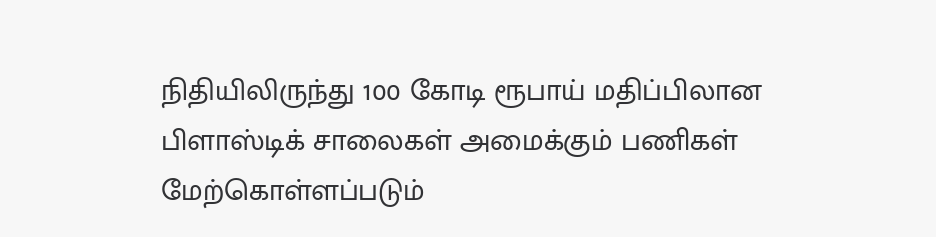நிதியிலிருந்து 100 கோடி ரூபாய் மதிப்பிலான பிளாஸ்டிக் சாலைகள் அமைக்கும் பணிகள் மேற்கொள்ளப்படும்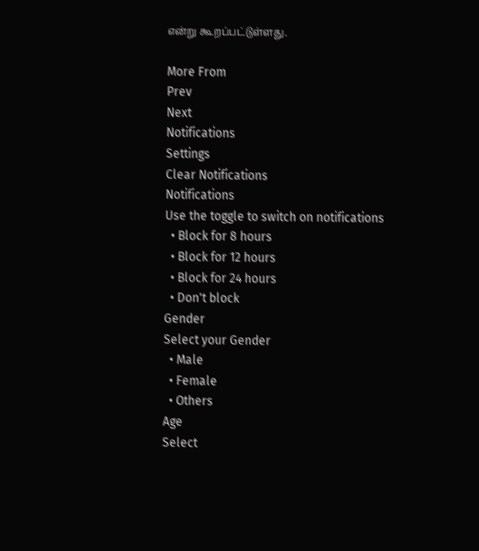என்று கூறப்பட்டுள்ளது.

More From
Prev
Next
Notifications
Settings
Clear Notifications
Notifications
Use the toggle to switch on notifications
  • Block for 8 hours
  • Block for 12 hours
  • Block for 24 hours
  • Don't block
Gender
Select your Gender
  • Male
  • Female
  • Others
Age
Select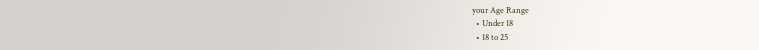your Age Range
  • Under 18
  • 18 to 25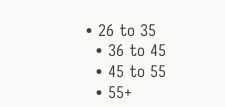• 26 to 35
  • 36 to 45
  • 45 to 55
  • 55+